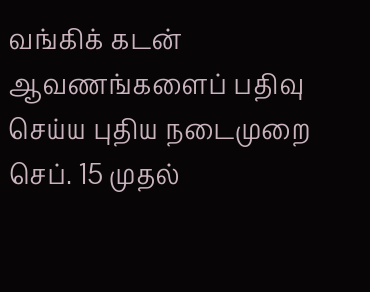வங்கிக் கடன் ஆவணங்களைப் பதிவு செய்ய புதிய நடைமுறை செப். 15 முதல்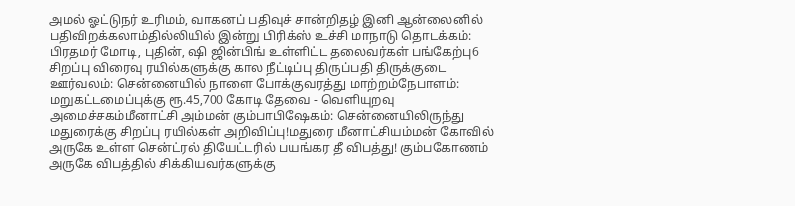அமல் ஓட்டுநர் உரிமம், வாகனப் பதிவுச் சான்றிதழ் இனி ஆன்லைனில் பதிவிறக்கலாம்தில்லியில் இன்று பிரிக்ஸ் உச்சி மாநாடு தொடக்கம்: பிரதமர் மோடி, புதின், ஷி ஜின்பிங் உள்ளிட்ட தலைவர்கள் பங்கேற்பு6 சிறப்பு விரைவு ரயில்களுக்கு கால நீட்டிப்பு திருப்பதி திருக்குடை ஊர்வலம்: சென்னையில் நாளை போக்குவரத்து மாற்றம்நேபாளம்: மறுகட்டமைப்புக்கு ரூ.45,700 கோடி தேவை - வெளியுறவு அமைச்சகம்மீனாட்சி அம்மன் கும்பாபிஷேகம்: சென்னையிலிருந்து மதுரைக்கு சிறப்பு ரயில்கள் அறிவிப்பு!மதுரை மீனாட்சியம்மன் கோவில் அருகே உள்ள சென்ட்ரல் தியேட்டரில் பயங்கர தீ விபத்து! கும்பகோணம் அருகே விபத்தில் சிக்கியவர்களுக்கு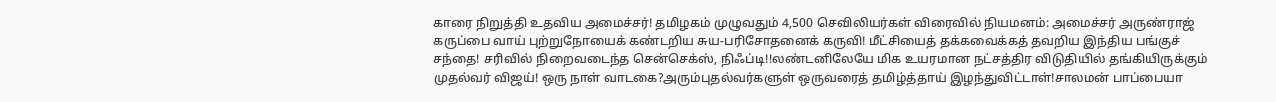காரை நிறுத்தி உதவிய அமைச்சர்! தமிழகம் முழுவதும் 4,500 செவிலியர்கள் விரைவில் நியமனம்: அமைச்சர் அருண்ராஜ் கருப்பை வாய் புற்றுநோயைக் கண்டறிய சுய-பரிசோதனைக் கருவி! மீட்சியைத் தக்கவைக்கத் தவறிய இந்திய பங்குச் சந்தை! சரிவில் நிறைவடைந்த சென்செக்ஸ், நிஃப்டி!!லண்டனிலேயே மிக உயரமான நட்சத்திர விடுதியில் தங்கியிருக்கும் முதல்வர் விஜய்! ஒரு நாள் வாடகை?அரும்புதல்வர்களுள் ஒருவரைத் தமிழ்த்தாய் இழந்துவிட்டாள்!சாலமன் பாப்பையா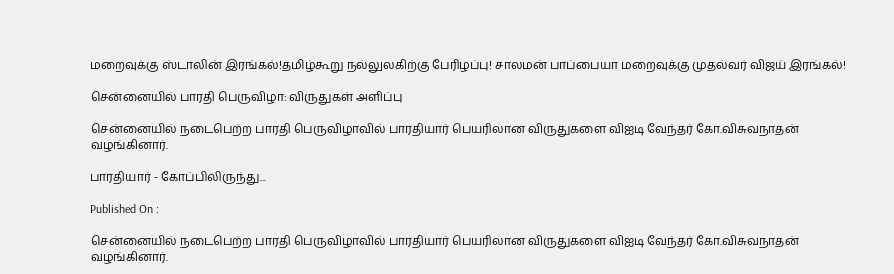மறைவுக்கு ஸ்டாலின் இரங்கல்!தமிழ்கூறு நல்லுலகிற்கு பேரிழப்பு! சாலமன் பாப்பையா மறைவுக்கு முதல்வர் விஜய் இரங்கல்!

சென்னையில் பாரதி பெருவிழா: விருதுகள் அளிப்பு

சென்னையில் நடைபெற்ற பாரதி பெருவிழாவில் பாரதியார் பெயரிலான விருதுகளை விஐடி வேந்தர் கோ.விசுவநாதன் வழங்கினார்.

பாரதியார் - கோப்பிலிருந்து...

Published On :

சென்னையில் நடைபெற்ற பாரதி பெருவிழாவில் பாரதியார் பெயரிலான விருதுகளை விஐடி வேந்தர் கோ.விசுவநாதன் வழங்கினார்.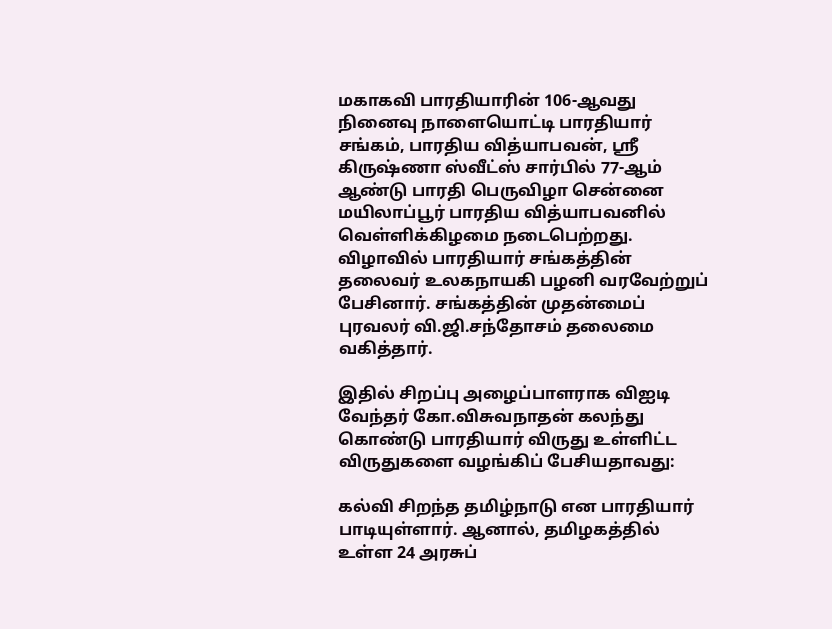மகாகவி பாரதியாரின் 106-ஆவது நினைவு நாளையொட்டி பாரதியார் சங்கம், பாரதிய வித்யாபவன், ஸ்ரீ கிருஷ்ணா ஸ்வீட்ஸ் சார்பில் 77-ஆம் ஆண்டு பாரதி பெருவிழா சென்னை மயிலாப்பூர் பாரதிய வித்யாபவனில் வெள்ளிக்கிழமை நடைபெற்றது. விழாவில் பாரதியார் சங்கத்தின் தலைவர் உலகநாயகி பழனி வரவேற்றுப் பேசினார். சங்கத்தின் முதன்மைப் புரவலர் வி.ஜி.சந்தோசம் தலைமை வகித்தார்.

இதில் சிறப்பு அழைப்பாளராக விஐடி வேந்தர் கோ.விசுவநாதன் கலந்து கொண்டு பாரதியார் விருது உள்ளிட்ட விருதுகளை வழங்கிப் பேசியதாவது:

கல்வி சிறந்த தமிழ்நாடு என பாரதியார் பாடியுள்ளார். ஆனால், தமிழகத்தில் உள்ள 24 அரசுப்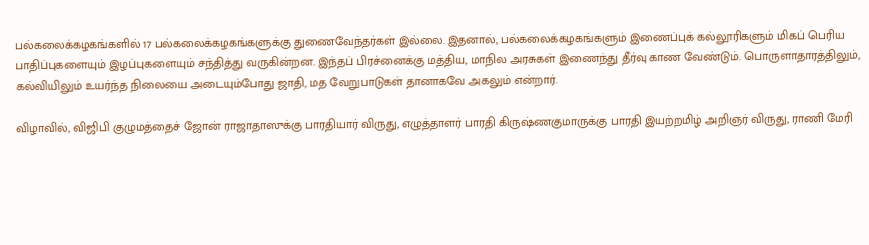பல்கலைக்கழகங்களில் 17 பல்கலைக்கழகங்களுக்கு துணைவேந்தர்கள் இல்லை. இதனால், பல்கலைக்கழகங்களும் இணைப்புக் கல்லூரிகளும் மிகப் பெரிய பாதிப்புகளையும் இழப்புகளையும் சந்தித்து வருகின்றன. இந்தப் பிரச்னைக்கு மத்திய, மாநில அரசுகள் இணைந்து தீர்வு காண வேண்டும். பொருளாதாரத்திலும், கல்வியிலும் உயர்ந்த நிலையை அடையும்போது ஜாதி, மத வேறுபாடுகள் தானாகவே அகலும் என்றார்.

விழாவில், விஜிபி குழுமத்தைச் ஜோன் ராஜாதாஸுக்கு பாரதியார் விருது, எழுத்தாளர் பாரதி கிருஷ்ணகுமாருக்கு பாரதி இயற்றமிழ் அறிஞர் விருது, ராணி மேரி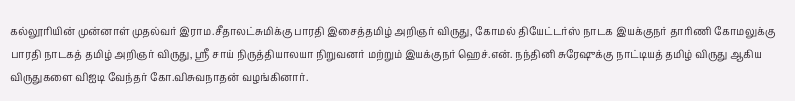கல்லூரியின் முன்னாள் முதல்வர் இராம.சீதாலட்சுமிக்கு பாரதி இசைத்தமிழ் அறிஞர் விருது, கோமல் தியேட்டர்ஸ் நாடக இயக்குநர் தாரிணி கோமலுக்கு பாரதி நாடகத் தமிழ் அறிஞர் விருது, ஸ்ரீ சாய் நிருத்தியாலயா நிறுவனர் மற்றும் இயக்குநர் ஹெச்.என். நந்தினி சுரேஷுக்கு நாட்டியத் தமிழ் விருது ஆகிய விருதுகளை விஐடி வேந்தர் கோ.விசுவநாதன் வழங்கினார்.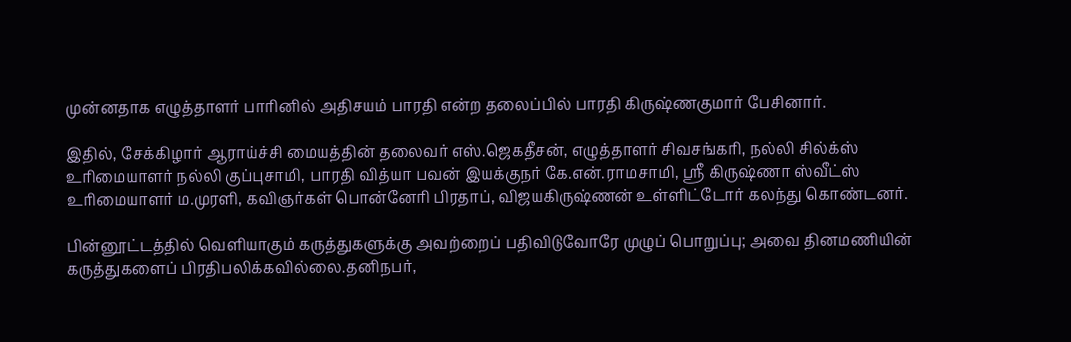முன்னதாக எழுத்தாளர் பாரினில் அதிசயம் பாரதி என்ற தலைப்பில் பாரதி கிருஷ்ணகுமார் பேசினார்.

இதில், சேக்கிழார் ஆராய்ச்சி மையத்தின் தலைவர் எஸ்.ஜெகதீசன், எழுத்தாளர் சிவசங்கரி, நல்லி சில்க்ஸ் உரிமையாளர் நல்லி குப்புசாமி, பாரதி வித்யா பவன் இயக்குநர் கே.என்.ராமசாமி, ஸ்ரீ கிருஷ்ணா ஸ்வீட்ஸ் உரிமையாளர் ம.முரளி, கவிஞர்கள் பொன்னேரி பிரதாப், விஜயகிருஷ்ணன் உள்ளிட்டோர் கலந்து கொண்டனர்.

பின்னூட்டத்தில் வெளியாகும் கருத்துகளுக்கு அவற்றைப் பதிவிடுவோரே முழுப் பொறுப்பு; அவை தினமணியின் கருத்துகளைப் பிரதிபலிக்கவில்லை.தனிநபர்,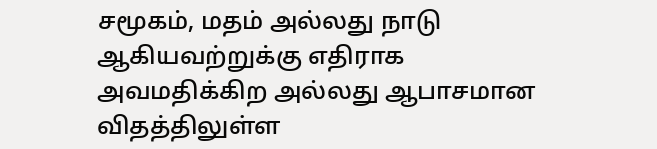சமூகம், மதம் அல்லது நாடு ஆகியவற்றுக்கு எதிராக அவமதிக்கிற அல்லது ஆபாசமான விதத்திலுள்ள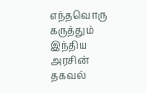எந்தவொரு கருத்தும் இந்திய அரசின் தகவல்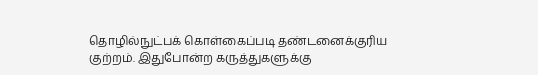தொழில்நுட்பக் கொள்கைப்படி தண்டனைக்குரிய குற்றம். இதுபோன்ற கருத்துகளுக்கு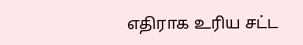எதிராக உரிய சட்ட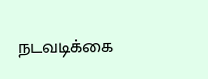நடவடிக்கை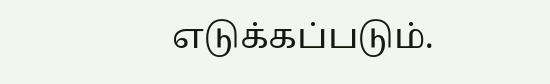எடுக்கப்படும்.